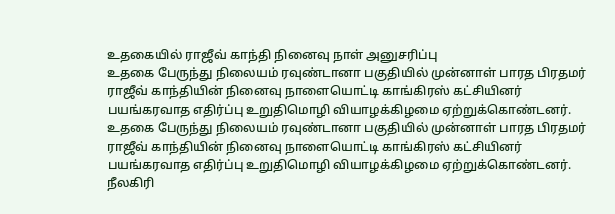உதகையில் ராஜீவ் காந்தி நினைவு நாள் அனுசரிப்பு
உதகை பேருந்து நிலையம் ரவுண்டானா பகுதியில் முன்னாள் பாரத பிரதமர் ராஜீவ் காந்தியின் நினைவு நாளையொட்டி காங்கிரஸ் கட்சியினர் பயங்கரவாத எதிர்ப்பு உறுதிமொழி வியாழக்கிழமை ஏற்றுக்கொண்டனர்.
உதகை பேருந்து நிலையம் ரவுண்டானா பகுதியில் முன்னாள் பாரத பிரதமர் ராஜீவ் காந்தியின் நினைவு நாளையொட்டி காங்கிரஸ் கட்சியினர் பயங்கரவாத எதிர்ப்பு உறுதிமொழி வியாழக்கிழமை ஏற்றுக்கொண்டனர்.
நீலகிரி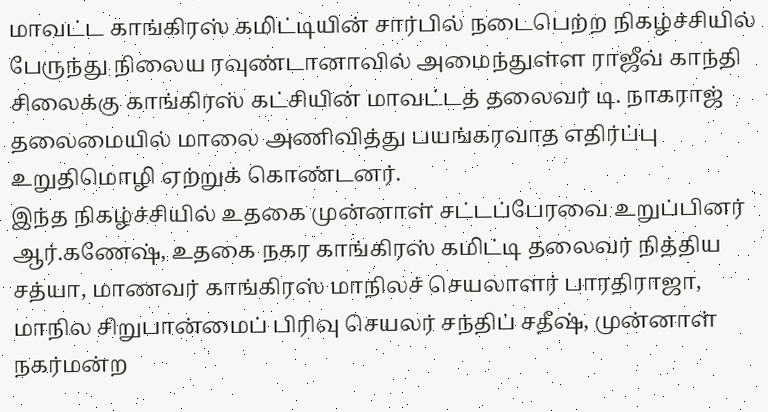மாவட்ட காங்கிரஸ் கமிட்டியின் சார்பில் நடைபெற்ற நிகழ்ச்சியில் பேருந்து நிலைய ரவுண்டானாவில் அமைந்துள்ள ராஜீவ் காந்தி சிலைக்கு காங்கிரஸ் கட்சியின் மாவட்டத் தலைவர் டி. நாகராஜ் தலைமையில் மாலை அணிவித்து பயங்கரவாத எதிர்ப்பு உறுதிமொழி ஏற்றுக் கொண்டனர்.
இந்த நிகழ்ச்சியில் உதகை முன்னாள் சட்டப்பேரவை உறுப்பினர் ஆர்.கணேஷ், உதகை நகர காங்கிரஸ் கமிட்டி தலைவர் நித்திய சத்யா, மாணவர் காங்கிரஸ் மாநிலச் செயலாளர் பாரதிராஜா, மாநில சிறுபான்மைப் பிரிவு செயலர் சந்திப் சதீஷ், முன்னாள் நகர்மன்ற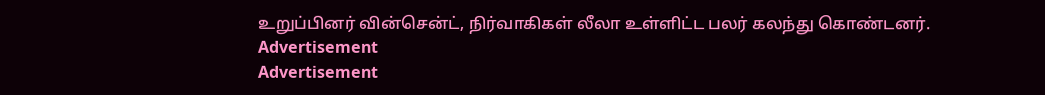உறுப்பினர் வின்சென்ட், நிர்வாகிகள் லீலா உள்ளிட்ட பலர் கலந்து கொண்டனர்.
Advertisement
Advertisement